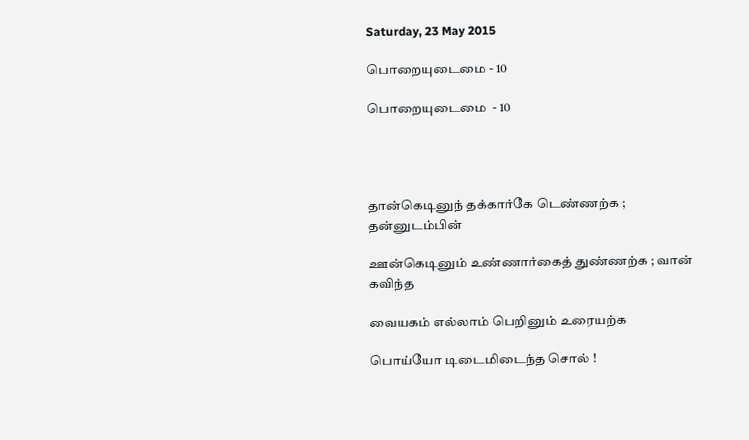Saturday, 23 May 2015

பொறையுடைமை - 10

பொறையுடைமை  - 10




தான்கெடினுந் தக்கார்கே டெண்ணற்க ; தன்னுடம்பின்

ஊன்கெடினும் உண்ணார்கைத் துண்ணற்க ; வான் கவிந்த

வையகம் எல்லாம் பெறினும் உரையற்க

பொய்யோ டிடைமிடைந்த சொல் !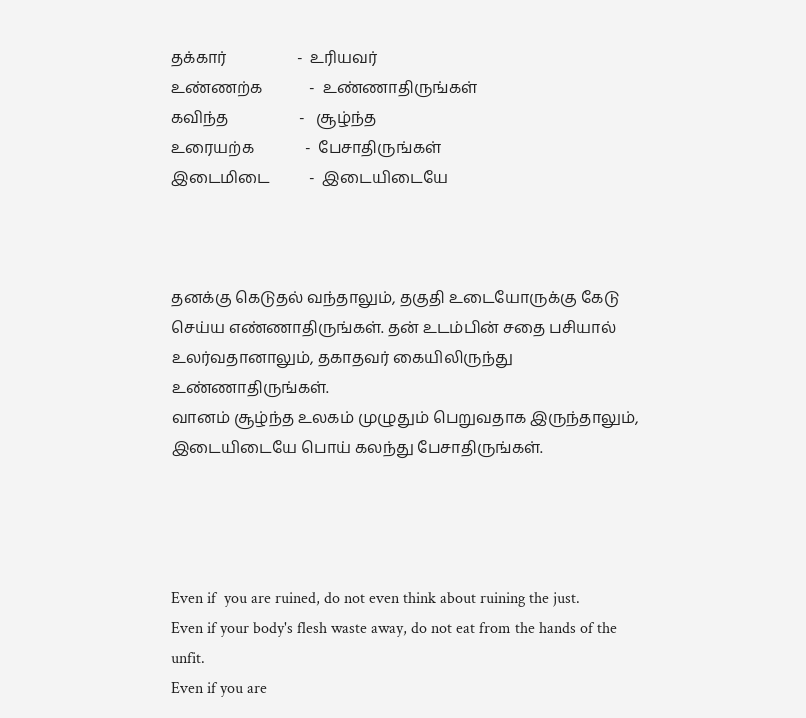தக்கார்                  -  உரியவர்
உண்ணற்க            -  உண்ணாதிருங்கள்
கவிந்த                  -   சூழ்ந்த
உரையற்க             -  பேசாதிருங்கள்
இடைமிடை          -  இடையிடையே



தனக்கு கெடுதல் வந்தாலும், தகுதி உடையோருக்கு கேடு செய்ய எண்ணாதிருங்கள். தன் உடம்பின் சதை பசியால் உலர்வதானாலும், தகாதவர் கையிலிருந்து உண்ணாதிருங்கள்.
வானம் சூழ்ந்த உலகம் முழுதும் பெறுவதாக இருந்தாலும், இடையிடையே பொய் கலந்து பேசாதிருங்கள்.




Even if  you are ruined, do not even think about ruining the just.
Even if your body's flesh waste away, do not eat from the hands of the unfit.
Even if you are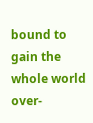bound to gain the whole world over-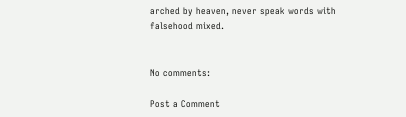arched by heaven, never speak words with falsehood mixed.


No comments:

Post a Comment